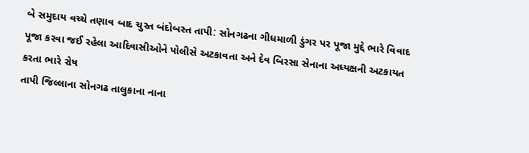બે સમુદાય વચ્ચે તણાવ બાદ ચુસ્ત બંદોબસ્ત તાપી: સોનગઢના ગીધમાળી ડુંગર પર પૂજા મુદ્દે ભારે વિવાદ પૂજા કરવા જઈ રહેલા આદિવાસીઓને પોલીસે અટકાવતા અને દેવ બિરસા સેનાના અધ્યક્ષની અટકાયત કરતા ભારે રોષ
તાપી જિલ્લાના સોનગઢ તાલુકાના નાના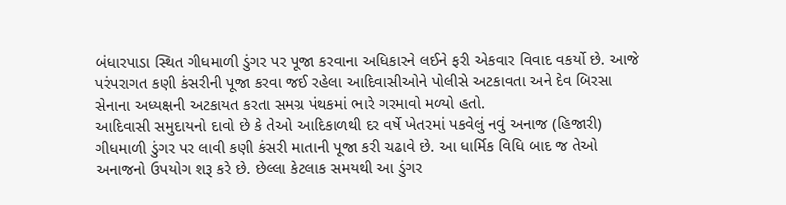બંધારપાડા સ્થિત ગીધમાળી ડુંગર પર પૂજા કરવાના અધિકારને લઈને ફરી એકવાર વિવાદ વકર્યો છે. આજે પરંપરાગત કણી કંસરીની પૂજા કરવા જઈ રહેલા આદિવાસીઓને પોલીસે અટકાવતા અને દેવ બિરસા સેનાના અધ્યક્ષની અટકાયત કરતા સમગ્ર પંથકમાં ભારે ગરમાવો મળ્યો હતો.
આદિવાસી સમુદાયનો દાવો છે કે તેઓ આદિકાળથી દર વર્ષે ખેતરમાં પકવેલું નવું અનાજ (હિજારી) ગીધમાળી ડુંગર પર લાવી કણી કંસરી માતાની પૂજા કરી ચઢાવે છે. આ ધાર્મિક વિધિ બાદ જ તેઓ અનાજનો ઉપયોગ શરૂ કરે છે. છેલ્લા કેટલાક સમયથી આ ડુંગર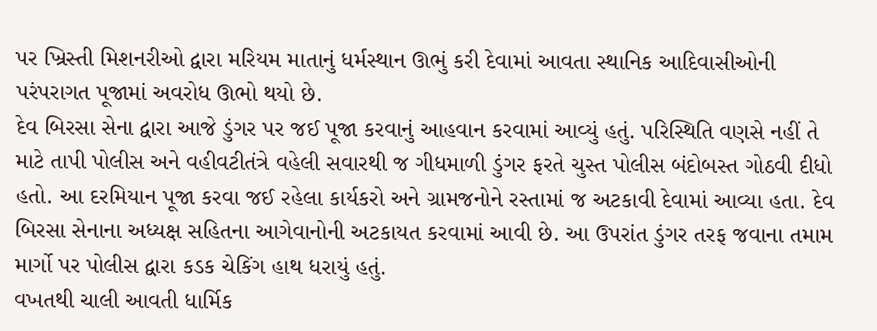પર ખ્રિસ્તી મિશનરીઓ દ્વારા મરિયમ માતાનું ધર્મસ્થાન ઊભું કરી દેવામાં આવતા સ્થાનિક આદિવાસીઓની પરંપરાગત પૂજામાં અવરોધ ઊભો થયો છે.
દેવ બિરસા સેના દ્વારા આજે ડુંગર પર જઈ પૂજા કરવાનું આહવાન કરવામાં આવ્યું હતું. પરિસ્થિતિ વણસે નહીં તે માટે તાપી પોલીસ અને વહીવટીતંત્રે વહેલી સવારથી જ ગીધમાળી ડુંગર ફરતે ચુસ્ત પોલીસ બંદોબસ્ત ગોઠવી દીધો હતો. આ દરમિયાન પૂજા કરવા જઈ રહેલા કાર્યકરો અને ગ્રામજનોને રસ્તામાં જ અટકાવી દેવામાં આવ્યા હતા. દેવ બિરસા સેનાના અધ્યક્ષ સહિતના આગેવાનોની અટકાયત કરવામાં આવી છે. આ ઉપરાંત ડુંગર તરફ જવાના તમામ માર્ગો પર પોલીસ દ્વારા કડક ચેકિંગ હાથ ધરાયું હતું.
વખતથી ચાલી આવતી ધાર્મિક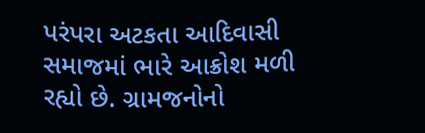પરંપરા અટકતા આદિવાસી સમાજમાં ભારે આક્રોશ મળી રહ્યો છે. ગ્રામજનોનો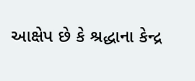આક્ષેપ છે કે શ્રદ્ધાના કેન્દ્ર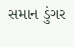સમાન ડુંગર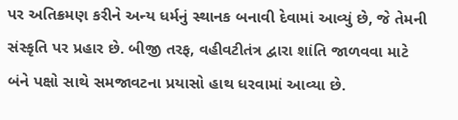પર અતિક્રમણ કરીને અન્ય ધર્મનું સ્થાનક બનાવી દેવામાં આવ્યું છે, જે તેમની સંસ્કૃતિ પર પ્રહાર છે. બીજી તરફ, વહીવટીતંત્ર દ્વારા શાંતિ જાળવવા માટે બંને પક્ષો સાથે સમજાવટના પ્રયાસો હાથ ધરવામાં આવ્યા છે.